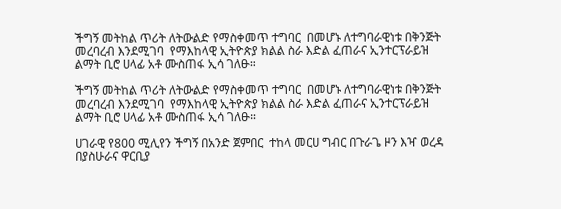ችግኝ መትከል ጥሪት ለትውልድ የማስቀመጥ ተግባር  በመሆኑ ለተግባራዊነቱ በቅንጅት መረባረብ እንደሚገባ  የማእከላዊ ኢትዮጵያ ክልል ስራ እድል ፈጠራና ኢንተርፕራይዝ ልማት ቢሮ ሀላፊ አቶ ሙስጠፋ ኢሳ ገለፁ።

ችግኝ መትከል ጥሪት ለትውልድ የማስቀመጥ ተግባር  በመሆኑ ለተግባራዊነቱ በቅንጅት መረባረብ እንደሚገባ  የማእከላዊ ኢትዮጵያ ክልል ስራ እድል ፈጠራና ኢንተርፕራይዝ ልማት ቢሮ ሀላፊ አቶ ሙስጠፋ ኢሳ ገለፁ።

ሀገራዊ የ800 ሚሊየን ችግኝ በአንድ ጀምበር  ተከላ መርሀ ግብር በጉራጌ ዞን እዣ ወረዳ በያስሁራና ዋርቢያ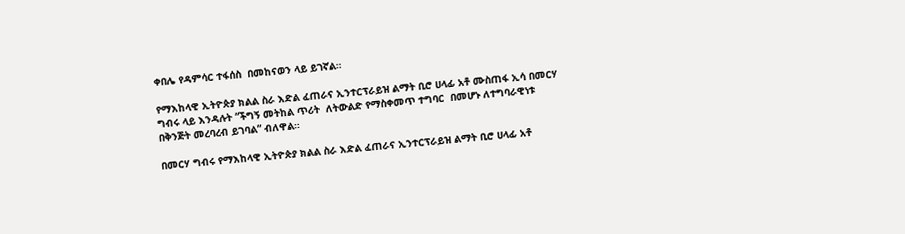ቀበሌ የዳምሳር ተፋሰስ  በመከናወን ላይ ይገኛል።

የማእከላዊ ኢትዮጵያ ክልል ስራ እድል ፈጠራና ኢንተርፕራይዝ ልማት ቢሮ ሀላፊ አቶ ሙስጠፋ ኢሳ በመርሃ ግብሩ ላይ እንዳሉት “ችግኝ መትከል ጥሪት  ለትውልድ የማስቀመጥ ተግባር  በመሆኑ ለተግባራዊነቱ በቅንጅት መረባረብ ይገባል” ብለዋል።

በመርሃ ግብሩ የማእከላዊ ኢትዮጵያ ክልል ስራ እድል ፈጠራና ኢንተርፕራይዝ ልማት ቢሮ ሀላፊ አቶ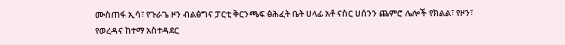ሙስጠፋ ኢሳ፣ የጉራጌ ዞን ብልፅግና ፓርቲ ቅርንጫፍ ፅሕፈት ቤት ሀላፊ አቶ ናስር ሀሰንን ጨምሮ ሌሎች የክልል፣ የዞን፣ የወረዳና ከተማ አስተዳደር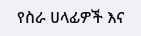የስራ ሀላፊዎች እና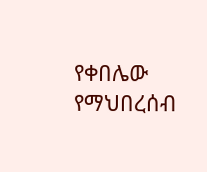የቀበሌው የማህበረሰብ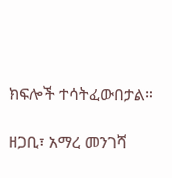ክፍሎች ተሳትፈውበታል።

ዘጋቢ፣ አማረ መንገሻ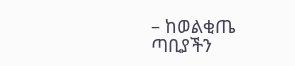– ከወልቂጤ ጣቢያችን